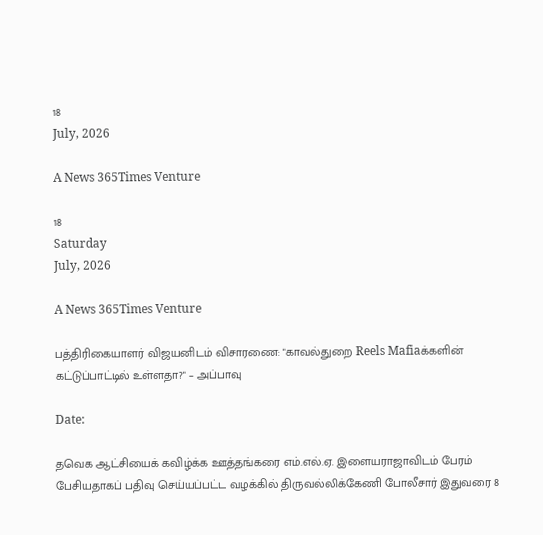18
July, 2026

A News 365Times Venture

18
Saturday
July, 2026

A News 365Times Venture

பத்திரிகையாளர் விஜயனிடம் விசாரணை: "காவல்துறை Reels Mafiaக்களின் கட்டுப்பாட்டில் உள்ளதா?" – அப்பாவு

Date:

தவெக ஆட்சியைக் கவிழ்க்க ஊத்தங்கரை எம்.எல்.ஏ. இளையராஜாவிடம் பேரம் பேசியதாகப் பதிவு செய்யப்பட்ட வழக்கில் திருவல்லிக்கேணி போலீசார் இதுவரை 8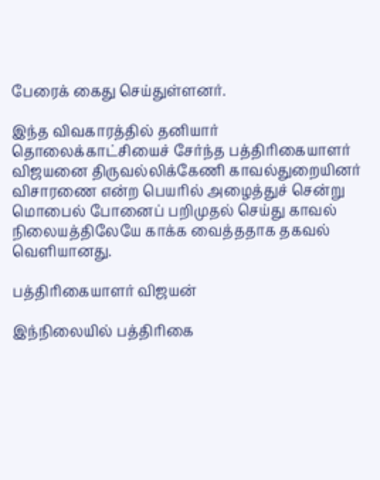பேரைக் கைது செய்துள்ளனர்.

இந்த விவகாரத்தில் தனியார் தொலைக்காட்சியைச் சேர்ந்த பத்திரிகையாளர் விஜயனை திருவல்லிக்கேணி காவல்துறையினர் விசாரணை என்ற பெயரில் அழைத்துச் சென்று மொபைல் போனைப் பறிமுதல் செய்து காவல் நிலையத்திலேயே காக்க வைத்ததாக தகவல் வெளியானது.

பத்திரிகையாளர் விஜயன்

இந்நிலையில் பத்திரிகை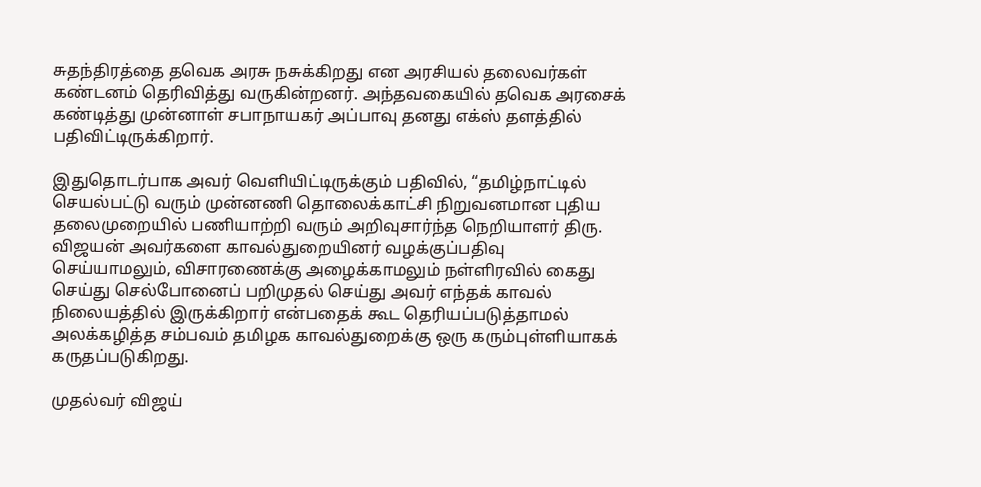சுதந்திரத்தை தவெக அரசு நசுக்கிறது என அரசியல் தலைவர்கள் கண்டனம் தெரிவித்து வருகின்றனர். அந்தவகையில் தவெக அரசைக் கண்டித்து முன்னாள் சபாநாயகர் அப்பாவு தனது எக்ஸ் தளத்தில் பதிவிட்டிருக்கிறார்.

இதுதொடர்பாக அவர் வெளியிட்டிருக்கும் பதிவில், “தமிழ்நாட்டில் செயல்பட்டு வரும் முன்னணி தொலைக்காட்சி நிறுவனமான புதிய தலைமுறையில் பணியாற்றி வரும் அறிவுசார்ந்த நெறியாளர் திரு. விஜயன் அவர்களை காவல்துறையினர் வழக்குப்பதிவு செய்யாமலும், விசாரணைக்கு அழைக்காமலும் நள்ளிரவில் கைது செய்து செல்போனைப் பறிமுதல் செய்து அவர் எந்தக் காவல் நிலையத்தில் இருக்கிறார் என்பதைக் கூட தெரியப்படுத்தாமல் அலக்கழித்த சம்பவம் தமிழக காவல்துறைக்கு ஒரு கரும்புள்ளியாகக் கருதப்படுகிறது.

முதல்வர் விஜய்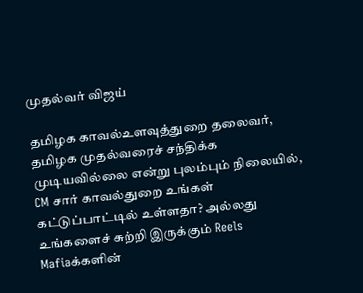முதல்வர் விஜய்

தமிழக காவல்உளவுத்துறை தலைவர், தமிழக முதல்வரைச் சந்திக்க முடியவில்லை என்று புலம்பும் நிலையில், CM சார் காவல்துறை உங்கள் கட்டுப்பாட்டில் உள்ளதா? அல்லது உங்களைச் சுற்றி இருக்கும் Reels Mafiaக்களின்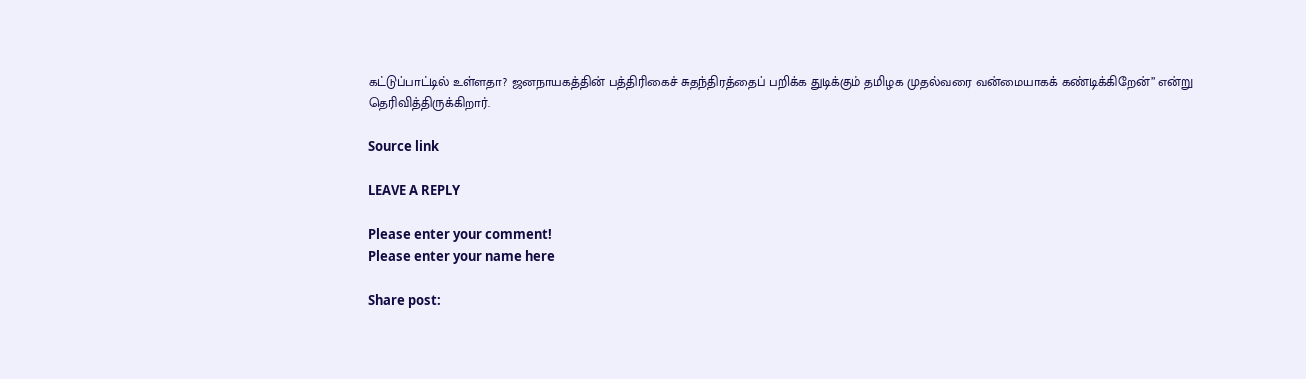கட்டுப்பாட்டில் உள்ளதா? ஜனநாயகத்தின் பத்திரிகைச் சுதந்திரத்தைப் பறிக்க துடிக்கும் தமிழக முதல்வரை வன்மையாகக் கண்டிக்கிறேன்” என்று தெரிவித்திருக்கிறார்.

Source link

LEAVE A REPLY

Please enter your comment!
Please enter your name here

Share post: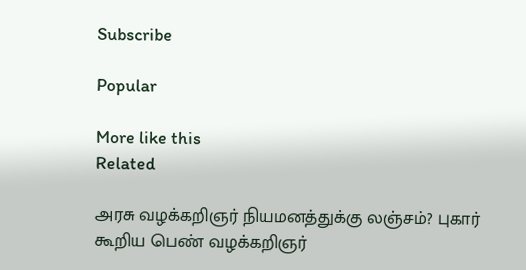Subscribe

Popular

More like this
Related

அரசு வழக்கறிஞர் நியமனத்துக்கு லஞ்சம்? புகார் கூறிய பெண் வழக்கறிஞர்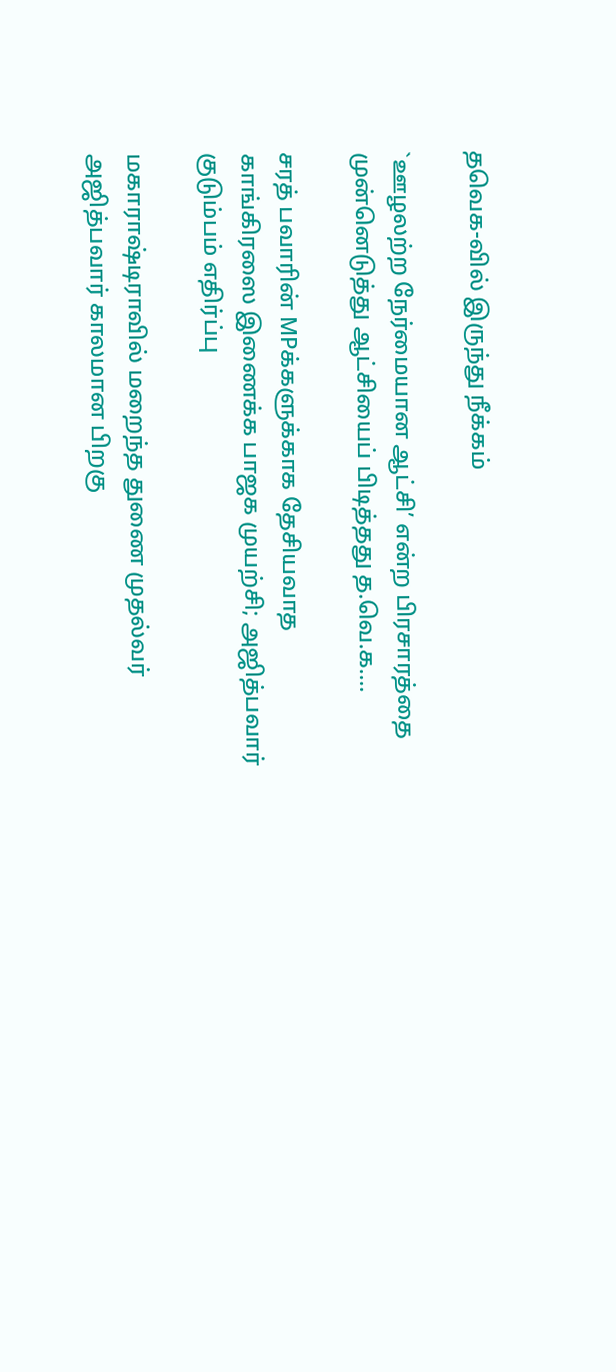தவெக-வில் இருந்து நீக்கம்

`ஊழலற்ற நேர்மையான ஆட்சி’ என்ற பிரசாரத்தை முன்னெடுத்து ஆட்சியைப் பிடித்தது த.வெ.க....

சரத் பவாரின் MPக்களுக்காக தேசியவாத காங்கிரஸை இணைக்க பாஜக முயற்சி; அஜித்பவார் குடும்பம் எதிர்ப்பு

மகாராஷ்டிராவில் மறைந்த துணை முதல்வர் அஜித்பவார் காலமான பிறகு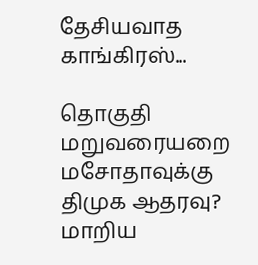தேசியவாத காங்கிரஸ்...

தொகுதி மறுவரையறை மசோதாவுக்கு திமுக ஆதரவு? மாறிய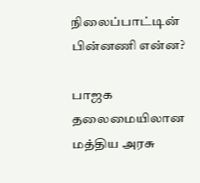நிலைப்பாட்டின் பின்னணி என்ன?

பாஜக தலைமையிலான மத்திய அரசு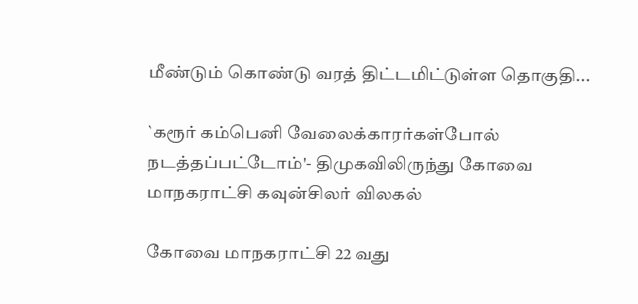மீண்டும் கொண்டு வரத் திட்டமிட்டுள்ள தொகுதி...

`கரூர் கம்பெனி வேலைக்காரர்கள்போல் நடத்தப்பட்டோம்'- திமுகவிலிருந்து கோவை மாநகராட்சி கவுன்சிலர் விலகல்

கோவை மாநகராட்சி 22 வது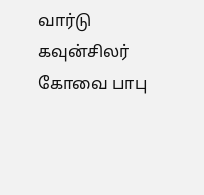வார்டு கவுன்சிலர் கோவை பாபு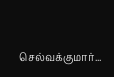செல்வக்குமார்...